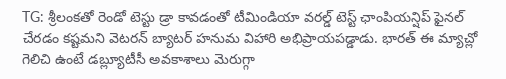TG: శ్రీలంకతో రెండో టెస్టు డ్రా కావడంతో టీమిండియా వరల్డ్ టెస్ట్ ఛాంపియన్షిప్ ఫైనల్ చేరడం కష్టమని వెటరన్ బ్యాటర్ హనుమ విహారి అభిప్రాయపడ్డాడు. భారత్ ఈ మ్యాచ్లో గెలిచి ఉంటే డబ్ల్యూటీసీ అవకాశాలు మెరుగ్గా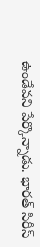ఉండేవని పేర్కొన్నాడు. భారత్ సిరీస్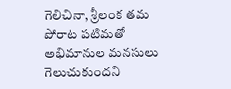గెలిచినా, శ్రీలంక తమ పోరాట పటిమతో అభిమానుల మనసులు గెలుచుకుందని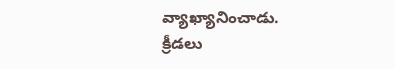వ్యాఖ్యానించాడు.
క్రీడలు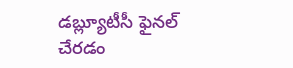డబ్ల్యూటీసీ ఫైనల్ చేరడం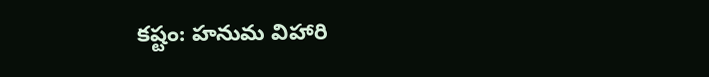కష్టం: హనుమ విహారి